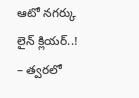ఆటో నగర్కు లైన్ క్లియర్..!
– త్వరలో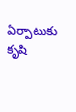ఏర్పాటుకు కృషి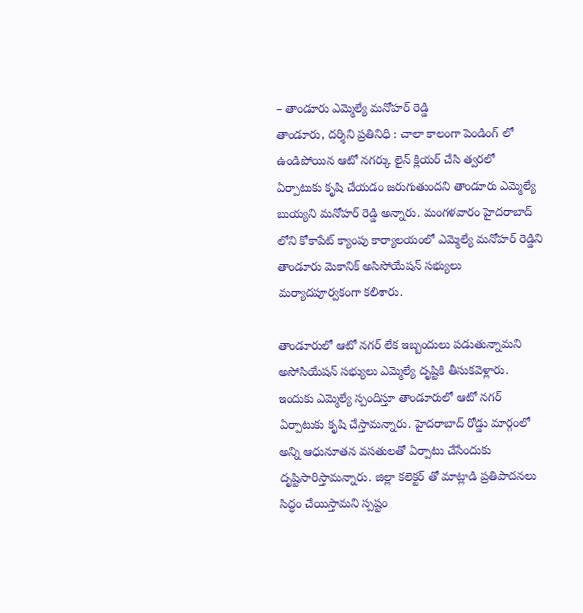– తాండూరు ఎమ్మెల్యే మనోహర్ రెడ్డి
తాండూరు, దర్శిని ప్రతినిధి : చాలా కాలంగా పెండింగ్ లో ఉండిపోయిన ఆటో నగర్కు లైన్ క్లియర్ చేసి త్వరలో ఏర్పాటుకు కృషి చేయడం జరుగుతుందని తాండూరు ఎమ్మెల్యే బుయ్యని మనోహర్ రెడ్డి అన్నారు. మంగళవారం హైదరాబాద్ లోని కోకాపేట్ క్యాంపు కార్యాలయంలో ఎమ్మెల్యే మనోహర్ రెడ్డిని తాండూరు మెకానిక్ అసిసోయేషన్ సభ్యులు మర్యాదపూర్వకంగా కలిశారు.

తాండూరులో ఆటో నగర్ లేక ఇబ్బందులు పడుతున్నామని అసోసియేషన్ సభ్యులు ఎమ్మెల్యే దృష్టికి తీసుకవెళ్లారు. ఇందుకు ఎమ్మెల్యే స్పందిస్తూ తాండూరులో ఆటో నగర్ ఏర్పాటుకు కృషి చేస్తామన్నారు. హైదరాబాద్ రోడ్డు మార్గంలో అన్ని ఆధునూతన వసతులతో ఏర్పాటు చేసేందుకు దృష్టిసారిస్తామన్నారు. జిల్లా కలెక్టర్ తో మాట్లాడి ప్రతిపాదనలు సిద్ధం చేయిస్తామని స్పష్టం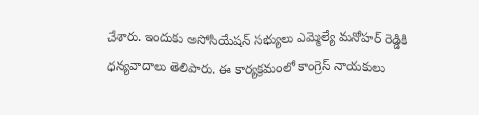చేశారు. ఇందుకు అసోసియేషన్ సభ్యులు ఎమ్మెల్యే మనోహర్ రెడ్డికి ధన్యవాదాలు తెలిపారు. ఈ కార్యక్రమంలో కాంగ్రెస్ నాయకులు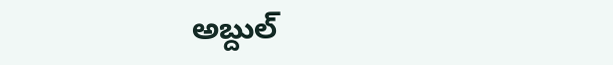అబ్దుల్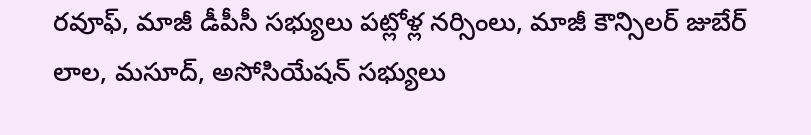రవూఫ్, మాజీ డీపీసీ సభ్యులు పట్లోళ్ల నర్సింలు, మాజీ కౌన్సిలర్ జుబేర్ లాల, మసూద్, అసోసియేషన్ సభ్యులు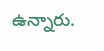ఉన్నారు.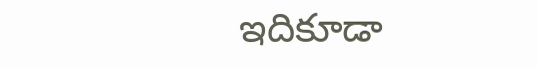ఇదికూడా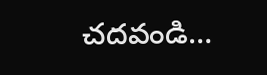చదవండి…